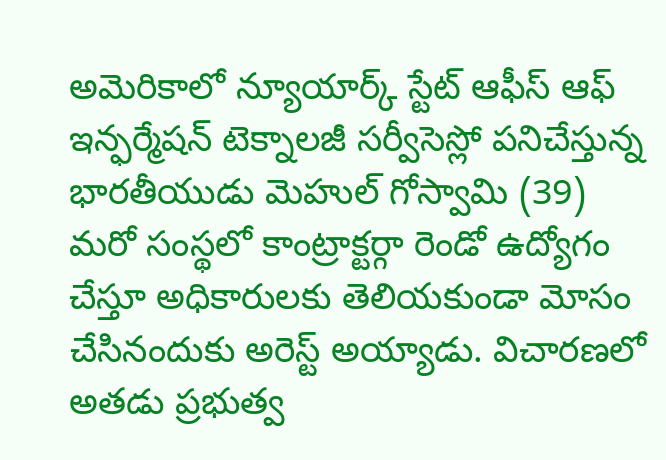అమెరికాలో న్యూయార్క్ స్టేట్ ఆఫీస్ ఆఫ్ ఇన్ఫర్మేషన్ టెక్నాలజీ సర్వీసెస్లో పనిచేస్తున్న భారతీయుడు మెహుల్ గోస్వామి (39) మరో సంస్థలో కాంట్రాక్టర్గా రెండో ఉద్యోగం చేస్తూ అధికారులకు తెలియకుండా మోసం చేసినందుకు అరెస్ట్ అయ్యాడు. విచారణలో అతడు ప్రభుత్వ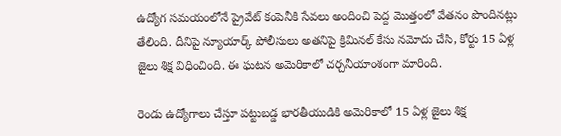ఉద్యోగ సమయంలోనే ప్రైవేట్ కంపెనీకి సేవలు అందించి పెద్ద మొత్తంలో వేతనం పొందినట్లు తేలింది. దీనిపై న్యూయార్క్ పోలీసులు అతనిపై క్రిమినల్ కేసు నమోదు చేసి, కోర్టు 15 ఏళ్ల జైలు శిక్ష విధించింది. ఈ ఘటన అమెరికాలో చర్చనీయాంశంగా మారింది.

రెండు ఉద్యోగాలు చేస్తూ పట్టుబడ్డ భారతీయుడికి అమెరికాలో 15 ఏళ్ల జైలు శిక్ష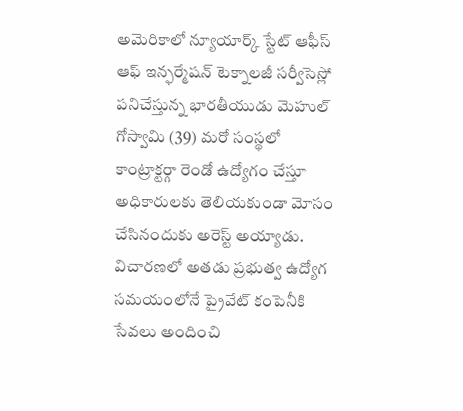అమెరికాలో న్యూయార్క్ స్టేట్ ఆఫీస్ ఆఫ్ ఇన్ఫర్మేషన్ టెక్నాలజీ సర్వీసెస్లో పనిచేస్తున్న భారతీయుడు మెహుల్ గోస్వామి (39) మరో సంస్థలో కాంట్రాక్టర్గా రెండో ఉద్యోగం చేస్తూ అధికారులకు తెలియకుండా మోసం చేసినందుకు అరెస్ట్ అయ్యాడు. విచారణలో అతడు ప్రభుత్వ ఉద్యోగ సమయంలోనే ప్రైవేట్ కంపెనీకి సేవలు అందించి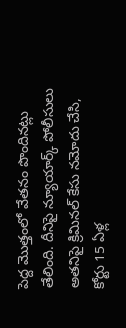పెద్ద మొత్తంలో వేతనం పొందినట్లు తేలింది. దీనిపై న్యూయార్క్ పోలీసులు అతనిపై క్రిమినల్ కేసు నమోదు చేసి, కోర్టు 15 ఏళ్ల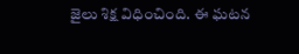జైలు శిక్ష విధించింది. ఈ ఘటన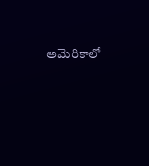అమెరికాలో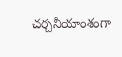చర్చనీయాంశంగా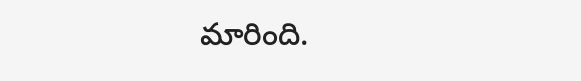మారింది.